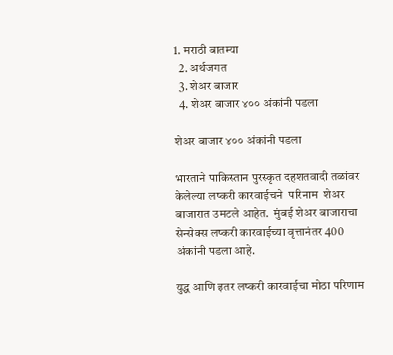1. मराठी बातम्या
  2. अर्थजगत
  3. शेअर बाजार
  4. शेअर बाजार ४०० अंकांनी पडला

शेअर बाजार ४०० अंकांनी पडला

भारताने पाकिस्तान पुरस्कृत दहशतवादी तळांवर केलेल्या लष्करी कारवाईचने  परिनाम  शेअर बाजारात उमटले आहेत.  मुंबई शेअर बाजाराचा सेन्सेक्स लष्करी कारवाईच्या वृत्तानंतर 400 अंकांनी पडला आहे.

युद्ध आणि इतर लष्करी कारवाईचा मोठा परिणाम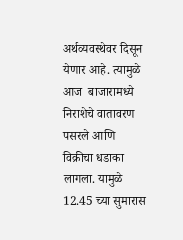अर्थव्यवस्थेवर दिसून येणार आहे. त्यामुळे आज  बाजारामध्ये निराशेचे वातावरण पसरले आणि विक्रीचा धडाका लागला. यामुळे 12.45 च्या सुमारास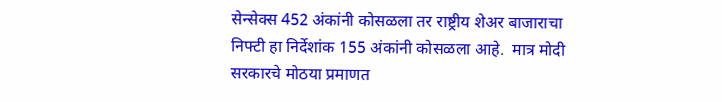सेन्सेक्स 452 अंकांनी कोसळला तर राष्ट्रीय शेअर बाजाराचा निफ्टी हा निर्देशांक 155 अंकांनी कोसळला आहे.  मात्र मोदी सरकारचे मोठया प्रमाणत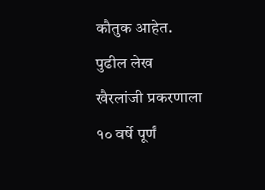कौतुक आहेत.
पुढील लेख
खैरलांजी प्रकरणाला १० वर्षे पूर्णं